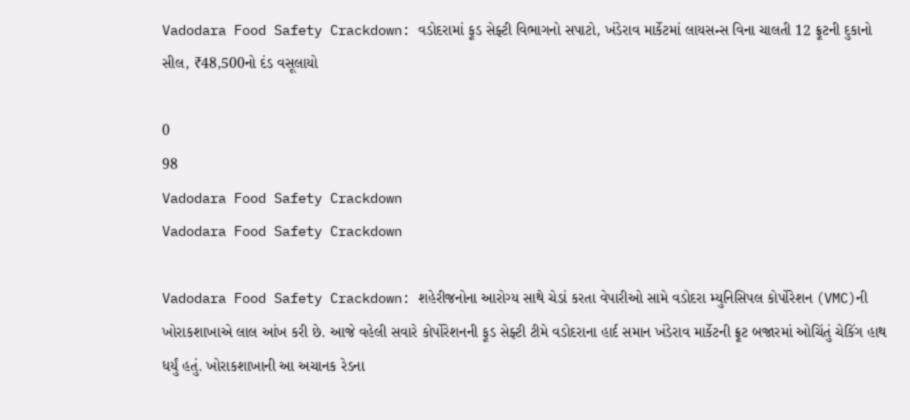Vadodara Food Safety Crackdown: વડોદરામાં ફૂડ સેફ્ટી વિભાગનો સપાટો, ખંડેરાવ માર્કેટમાં લાયસન્સ વિના ચાલતી 12 ફ્રૂટની દુકાનો સીલ, ₹48,500નો દંડ વસૂલાયો

0
98
Vadodara Food Safety Crackdown
Vadodara Food Safety Crackdown

Vadodara Food Safety Crackdown: શહેરીજનોના આરોગ્ય સાથે ચેડાં કરતા વેપારીઓ સામે વડોદરા મ્યુનિસિપલ કોર્પોરેશન (VMC)ની ખોરાકશાખાએ લાલ આંખ કરી છે. આજે વહેલી સવારે કોર્પોરેશનની ફૂડ સેફ્ટી ટીમે વડોદરાના હાર્દ સમાન ખંડેરાવ માર્કેટની ફ્રૂટ બજારમાં ઓચિંતું ચેકિંગ હાથ ધર્યું હતું. ખોરાકશાખાની આ અચાનક રેડના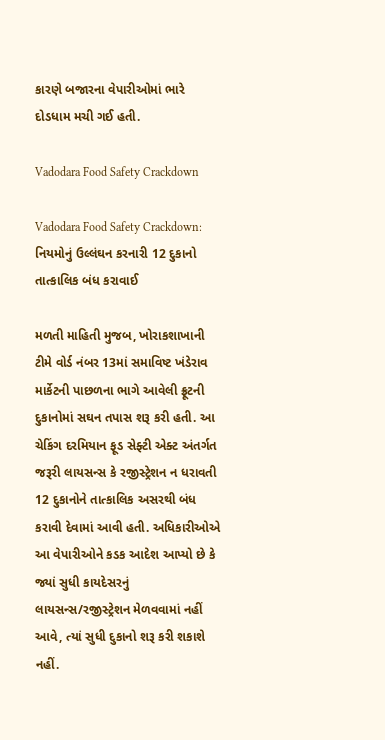કારણે બજારના વેપારીઓમાં ભારે દોડધામ મચી ગઈ હતી.

Vadodara Food Safety Crackdown

Vadodara Food Safety Crackdown: નિયમોનું ઉલ્લંઘન કરનારી 12 દુકાનો તાત્કાલિક બંધ કરાવાઈ

મળતી માહિતી મુજબ, ખોરાકશાખાની ટીમે વોર્ડ નંબર 13માં સમાવિષ્ટ ખંડેરાવ માર્કેટની પાછળના ભાગે આવેલી ફ્રૂટની દુકાનોમાં સઘન તપાસ શરૂ કરી હતી. આ ચેકિંગ દરમિયાન ફૂડ સેફ્ટી એક્ટ અંતર્ગત જરૂરી લાયસન્સ કે રજીસ્ટ્રેશન ન ધરાવતી 12 દુકાનોને તાત્કાલિક અસરથી બંધ કરાવી દેવામાં આવી હતી. અધિકારીઓએ આ વેપારીઓને કડક આદેશ આપ્યો છે કે જ્યાં સુધી કાયદેસરનું લાયસન્સ/રજીસ્ટ્રેશન મેળવવામાં નહીં આવે, ત્યાં સુધી દુકાનો શરૂ કરી શકાશે નહીં.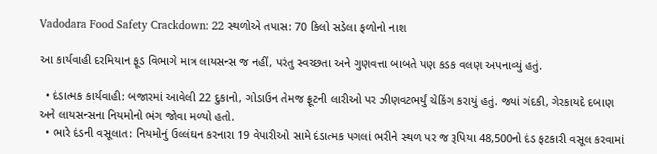Vadodara Food Safety Crackdown: 22 સ્થળોએ તપાસ: 70 કિલો સડેલા ફળોનો નાશ

આ કાર્યવાહી દરમિયાન ફૂડ વિભાગે માત્ર લાયસન્સ જ નહીં, પરંતુ સ્વચ્છતા અને ગુણવત્તા બાબતે પણ કડક વલણ અપનાવ્યું હતું.

  • દંડાત્મક કાર્યવાહી: બજારમાં આવેલી 22 દુકાનો, ગોડાઉન તેમજ ફ્રૂટની લારીઓ પર ઝીણવટભર્યું ચેકિંગ કરાયું હતું. જ્યાં ગંદકી, ગેરકાયદે દબાણ અને લાયસન્સના નિયમોનો ભંગ જોવા મળ્યો હતો.
  • ભારે દંડની વસૂલાત: નિયમોનું ઉલ્લંઘન કરનારા 19 વેપારીઓ સામે દંડાત્મક પગલાં ભરીને સ્થળ પર જ રૂપિયા 48,500નો દંડ ફટકારી વસૂલ કરવામાં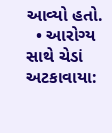આવ્યો હતો.
  • આરોગ્ય સાથે ચેડાં અટકાવાયા: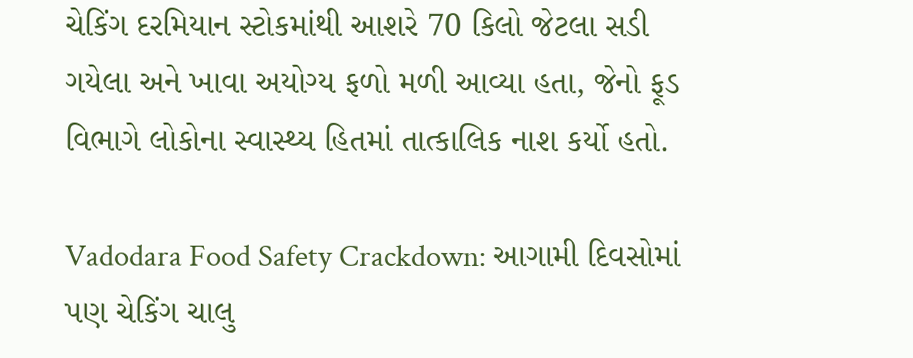ચેકિંગ દરમિયાન સ્ટોકમાંથી આશરે 70 કિલો જેટલા સડી ગયેલા અને ખાવા અયોગ્ય ફળો મળી આવ્યા હતા, જેનો ફૂડ વિભાગે લોકોના સ્વાસ્થ્ય હિતમાં તાત્કાલિક નાશ કર્યો હતો.

Vadodara Food Safety Crackdown: આગામી દિવસોમાં પણ ચેકિંગ ચાલુ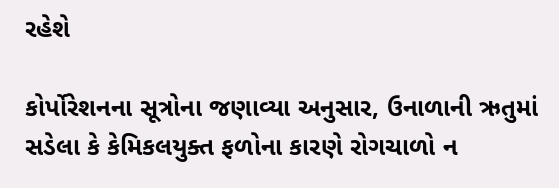રહેશે

કોર્પોરેશનના સૂત્રોના જણાવ્યા અનુસાર, ઉનાળાની ઋતુમાં સડેલા કે કેમિકલયુક્ત ફળોના કારણે રોગચાળો ન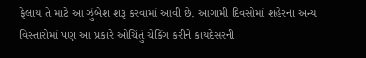ફેલાય તે માટે આ ઝુંબેશ શરૂ કરવામાં આવી છે. આગામી દિવસોમાં શહેરના અન્ય વિસ્તારોમાં પણ આ પ્રકારે ઓચિંતું ચેકિંગ કરીને કાયદેસરની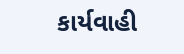કાર્યવાહી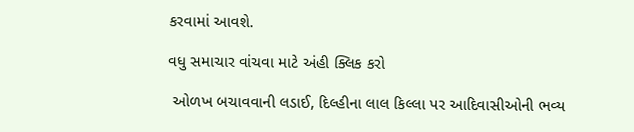કરવામાં આવશે.

વધુ સમાચાર વાંચવા માટે અંહી ક્લિક કરો

 ઓળખ બચાવવાની લડાઈ, દિલ્હીના લાલ કિલ્લા પર આદિવાસીઓની ભવ્ય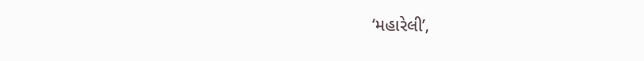‘મહારેલી’,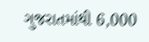ગુજરાતમાંથી 6,000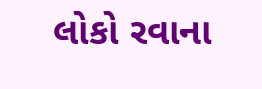લોકો રવાના